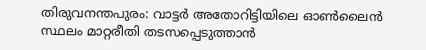തിരുവനന്തപുരം: വാട്ടർ അതോറിട്ടിയിലെ ഓൺലൈൻ സ്ഥലം മാറ്റരീതി തടസപ്പെടുത്താൻ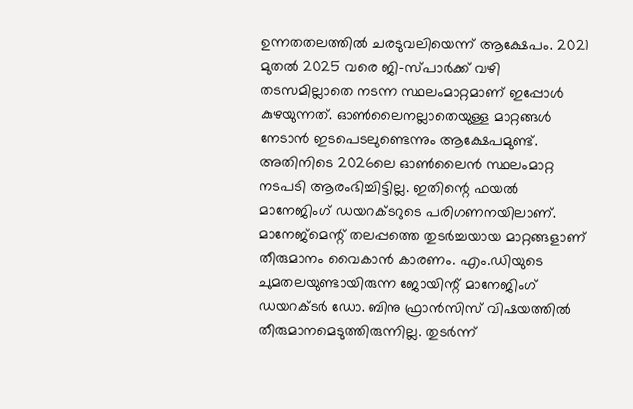ഉന്നതതലത്തിൽ ചരടുവലിയെന്ന് ആക്ഷേപം. 2021 മുതൽ 2025 വരെ ജി-സ്പാർക്ക് വഴി തടസമില്ലാതെ നടന്ന സ്ഥലംമാറ്റമാണ് ഇപ്പോൾ കുഴയുന്നത്. ഓൺലൈനല്ലാതെയുള്ള മാറ്റങ്ങൾ നേടാൻ ഇടപെടലുണ്ടെന്നും ആക്ഷേപമുണ്ട്.
അതിനിടെ 2026ലെ ഓൺലൈൻ സ്ഥലംമാറ്റ നടപടി ആരംഭിച്ചിട്ടില്ല. ഇതിന്റെ ഫയൽ മാനേജിംഗ് ഡയറക്ടറുടെ പരിഗണനയിലാണ്. മാനേജ്മെന്റ് തലപ്പത്തെ തുടർച്ചയായ മാറ്റങ്ങളാണ് തീരുമാനം വൈകാൻ കാരണം. എം.ഡിയുടെ ചുമതലയുണ്ടായിരുന്ന ജോയിന്റ് മാനേജിംഗ് ഡയറക്ടർ ഡോ. ബിനു ഫ്രാൻസിസ് വിഷയത്തിൽ തീരുമാനമെടുത്തിരുന്നില്ല. തുടർന്ന്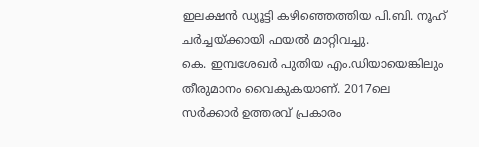ഇലക്ഷൻ ഡ്യൂട്ടി കഴിഞ്ഞെത്തിയ പി.ബി. നൂഹ് ചർച്ചയ്ക്കായി ഫയൽ മാറ്റിവച്ചു.
കെ. ഇമ്പശേഖർ പുതിയ എം.ഡിയായെങ്കിലും തീരുമാനം വൈകുകയാണ്. 2017ലെ സർക്കാർ ഉത്തരവ് പ്രകാരം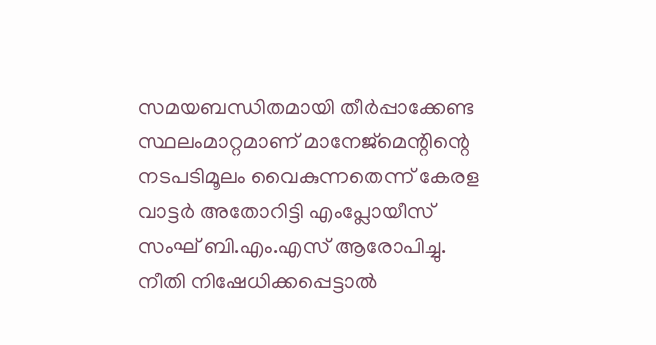സമയബന്ധിതമായി തീർപ്പാക്കേണ്ട സ്ഥലംമാറ്റമാണ് മാനേജ്മെന്റിന്റെ നടപടിമൂലം വൈകുന്നതെന്ന് കേരള വാട്ടർ അതോറിട്ടി എംപ്ലോയീസ് സംഘ് ബി.എം.എസ് ആരോപിച്ചു. നീതി നിഷേധിക്കപ്പെട്ടാൽ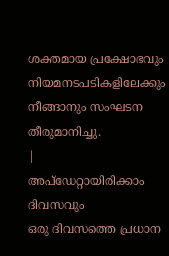ശക്തമായ പ്രക്ഷോഭവും നിയമനടപടികളിലേക്കും നീങ്ങാനും സംഘടന തീരുമാനിച്ചു.
|
അപ്ഡേറ്റായിരിക്കാം ദിവസവും
ഒരു ദിവസത്തെ പ്രധാന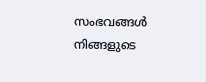സംഭവങ്ങൾ നിങ്ങളുടെ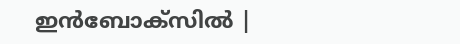ഇൻബോക്സിൽ |